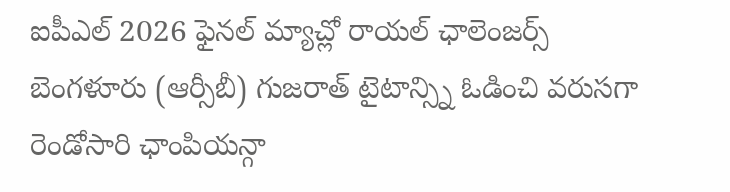ఐపీఎల్ 2026 ఫైనల్ మ్యాచ్లో రాయల్ ఛాలెంజర్స్ బెంగళూరు (ఆర్సీబీ) గుజరాత్ టైటాన్స్ని ఓడించి వరుసగా రెండోసారి ఛాంపియన్గా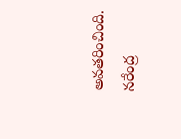అవతరించింది. నరేంద్ర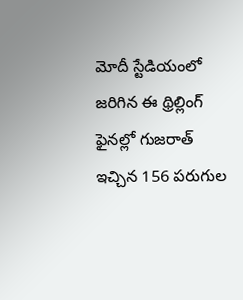మోదీ స్టేడియంలో జరిగిన ఈ థ్రిల్లింగ్ ఫైనల్లో గుజరాత్ ఇచ్చిన 156 పరుగుల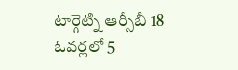టార్గెట్ని ఆర్సీబీ 18 ఓవర్లలో 5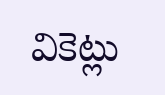వికెట్లు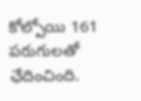కోల్పోయి 161 పరుగులతో ఛేదించింది.